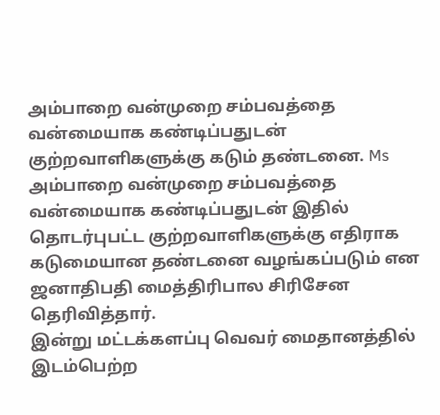அம்பாறை வன்முறை சம்பவத்தை வன்மையாக கண்டிப்பதுடன் குற்றவாளிகளுக்கு கடும் தண்டனை. Ms
அம்பாறை வன்முறை சம்பவத்தை வன்மையாக கண்டிப்பதுடன் இதில் தொடர்புபட்ட குற்றவாளிகளுக்கு எதிராக
கடுமையான தண்டனை வழங்கப்படும் என ஜனாதிபதி மைத்திரிபால சிரிசேன தெரிவித்தார்.
இன்று மட்டக்களப்பு வெவர் மைதானத்தில் இடம்பெற்ற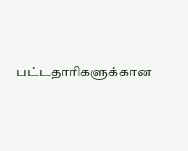பட்டதாரிகளுக்கான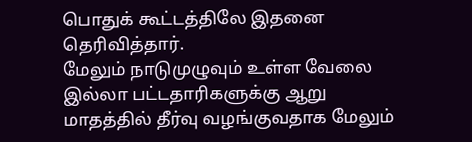பொதுக் கூட்டத்திலே இதனை தெரிவித்தார்.
மேலும் நாடுமுழுவும் உள்ள வேலை இல்லா பட்டதாரிகளுக்கு ஆறு மாதத்தில் தீர்வு வழங்குவதாக மேலும்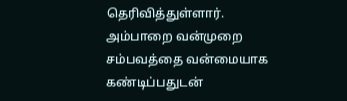தெரிவித்துள்ளார்.
அம்பாறை வன்முறை சம்பவத்தை வன்மையாக கண்டிப்பதுடன்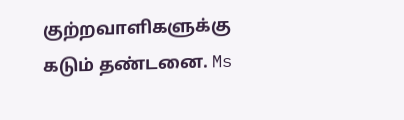குற்றவாளிகளுக்கு கடும் தண்டனை. Ms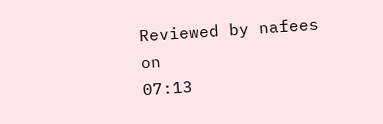Reviewed by nafees
on
07:13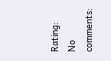Rating:
No comments: